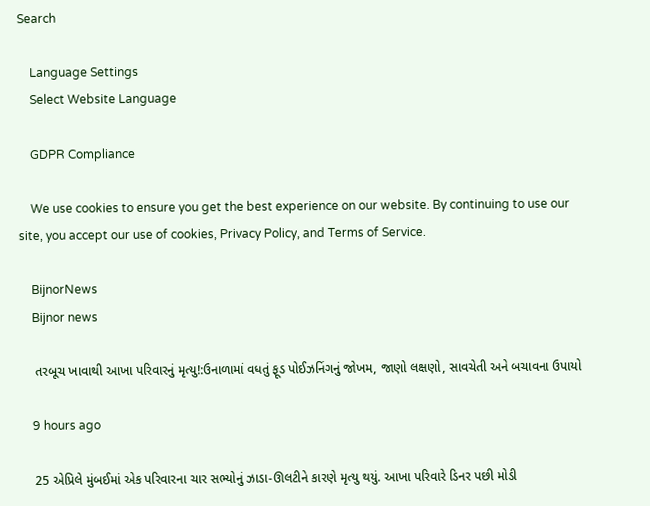Search

    Language Settings
    Select Website Language

    GDPR Compliance

    We use cookies to ensure you get the best experience on our website. By continuing to use our site, you accept our use of cookies, Privacy Policy, and Terms of Service.

    BijnorNews
    Bijnor news

    તરબૂચ ખાવાથી આખા પરિવારનું મૃત્યુ!:ઉનાળામાં વધતું ફૂડ પોઈઝનિંગનું જોખમ, જાણો લક્ષણો, સાવચેતી અને બચાવના ઉપાયો

    9 hours ago

    25 એપ્રિલે મુંબઈમાં એક પરિવારના ચાર સભ્યોનું ઝાડા-ઊલટીને કારણે મૃત્યુ થયું. આખા પરિવારે ડિનર પછી મોડી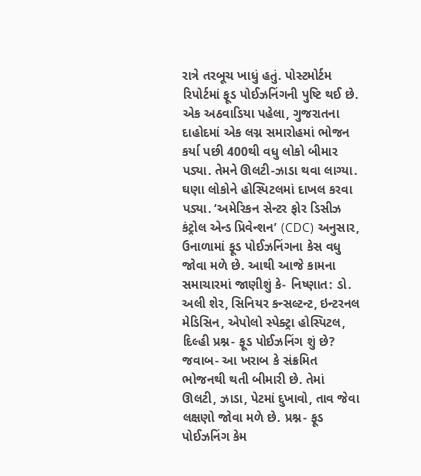રાત્રે તરબૂચ ખાધું હતું. પોસ્ટમોર્ટમ રિપોર્ટમાં ફૂડ પોઈઝનિંગની પુષ્ટિ થઈ છે. એક અઠવાડિયા પહેલા, ગુજરાતના દાહોદમાં એક લગ્ન સમારોહમાં ભોજન કર્યા પછી 400થી વધુ લોકો બીમાર પડ્યા. તેમને ઊલટી-ઝાડા થવા લાગ્યા. ઘણા લોકોને હોસ્પિટલમાં દાખલ કરવા પડ્યા. ‘અમેરિકન સેન્ટર ફોર ડિસીઝ કંટ્રોલ એન્ડ પ્રિવેન્શન’ (CDC) અનુસાર, ઉનાળામાં ફૂડ પોઈઝનિંગના કેસ વધુ જોવા મળે છે. આથી આજે કામના સમાચારમાં જાણીશું કે- નિષ્ણાત: ડો. અલી શેર, સિનિયર કન્સલ્ટન્ટ, ઇન્ટરનલ મેડિસિન, એપોલો સ્પેક્ટ્રા હોસ્પિટલ, દિલ્હી પ્રશ્ન- ફૂડ પોઈઝનિંગ શું છે? જવાબ- આ ખરાબ કે સંક્રમિત ભોજનથી થતી બીમારી છે. તેમાં ઊલટી, ઝાડા, પેટમાં દુખાવો, તાવ જેવા લક્ષણો જોવા મળે છે. પ્રશ્ન- ફૂડ પોઈઝનિંગ કેમ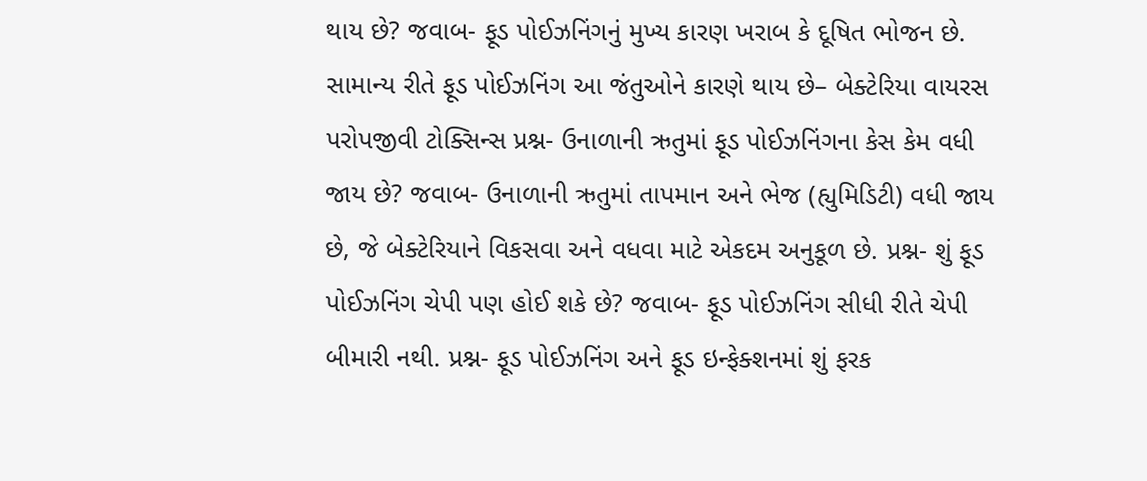થાય છે? જવાબ- ફૂડ પોઈઝનિંગનું મુખ્ય કારણ ખરાબ કે દૂષિત ભોજન છે. સામાન્ય રીતે ફૂડ પોઈઝનિંગ આ જંતુઓને કારણે થાય છે– બેક્ટેરિયા વાયરસ પરોપજીવી ટોક્સિન્સ પ્રશ્ન- ઉનાળાની ઋતુમાં ફૂડ પોઈઝનિંગના કેસ કેમ વધી જાય છે? જવાબ- ઉનાળાની ઋતુમાં તાપમાન અને ભેજ (હ્યુમિડિટી) વધી જાય છે, જે બેક્ટેરિયાને વિકસવા અને વધવા માટે એકદમ અનુકૂળ છે. પ્રશ્ન- શું ફૂડ પોઈઝનિંગ ચેપી પણ હોઈ શકે છે? જવાબ- ફૂડ પોઈઝનિંગ સીધી રીતે ચેપી બીમારી નથી. પ્રશ્ન- ફૂડ પોઈઝનિંગ અને ફૂડ ઇન્ફેક્શનમાં શું ફરક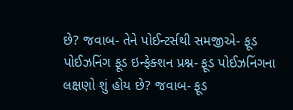છે? જવાબ- તેને પોઈન્ટર્સથી સમજીએ- ફૂડ પોઈઝનિંગ ફૂડ ઇન્ફેક્શન પ્રશ્ન- ફૂડ પોઈઝનિંગના લક્ષણો શું હોય છે? જવાબ- ફૂડ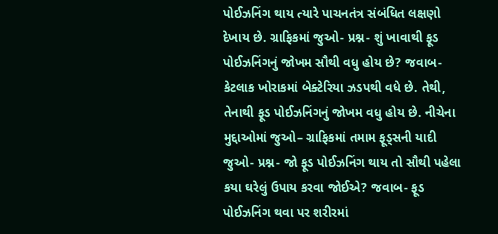પોઈઝનિંગ થાય ત્યારે પાચનતંત્ર સંબંધિત લક્ષણો દેખાય છે. ગ્રાફિકમાં જુઓ- પ્રશ્ન- શું ખાવાથી ફૂડ પોઈઝનિંગનું જોખમ સૌથી વધુ હોય છે? જવાબ- કેટલાક ખોરાકમાં બેક્ટેરિયા ઝડપથી વધે છે. તેથી, તેનાથી ફૂડ પોઈઝનિંગનું જોખમ વધુ હોય છે. નીચેના મુદ્દાઓમાં જુઓ– ગ્રાફિકમાં તમામ ફૂડ્સની યાદી જુઓ- પ્રશ્ન- જો ફૂડ પોઈઝનિંગ થાય તો સૌથી પહેલા કયા ઘરેલું ઉપાય કરવા જોઈએ? જવાબ- ફૂડ પોઈઝનિંગ થવા પર શરીરમાં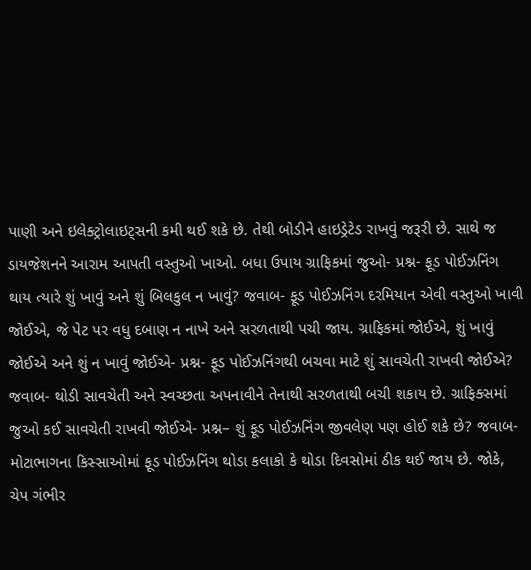પાણી અને ઇલેક્ટ્રોલાઇટ્સની કમી થઈ શકે છે. તેથી બોડીને હાઇડ્રેટેડ રાખવું જરૂરી છે. સાથે જ ડાયજેશનને આરામ આપતી વસ્તુઓ ખાઓ. બધા ઉપાય ગ્રાફિકમાં જુઓ- પ્રશ્ન- ફૂડ પોઈઝનિંગ થાય ત્યારે શું ખાવું અને શું બિલકુલ ન ખાવું? જવાબ- ફૂડ પોઈઝનિંગ દરમિયાન એવી વસ્તુઓ ખાવી જોઈએ, જે પેટ પર વધુ દબાણ ન નાખે અને સરળતાથી પચી જાય. ગ્રાફિકમાં જોઈએ, શું ખાવું જોઈએ અને શું ન ખાવું જોઈએ- પ્રશ્ન- ફૂડ પોઈઝનિંગથી બચવા માટે શું સાવચેતી રાખવી જોઈએ? જવાબ- થોડી સાવચેતી અને સ્વચ્છતા અપનાવીને તેનાથી સરળતાથી બચી શકાય છે. ગ્રાફિક્સમાં જુઓ કઈ સાવચેતી રાખવી જોઈએ- પ્રશ્ન– શું ફૂડ પોઈઝનિંગ જીવલેણ પણ હોઈ શકે છે? જવાબ- મોટાભાગના કિસ્સાઓમાં ફૂડ પોઈઝનિંગ થોડા કલાકો કે થોડા દિવસોમાં ઠીક થઈ જાય છે. જોકે, ચેપ ગંભીર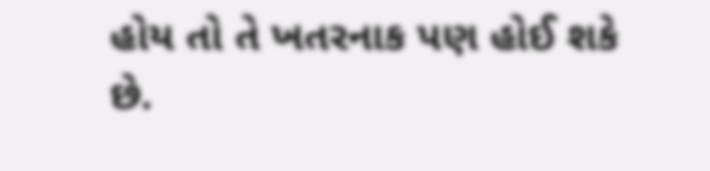હોય તો તે ખતરનાક પણ હોઈ શકે છે.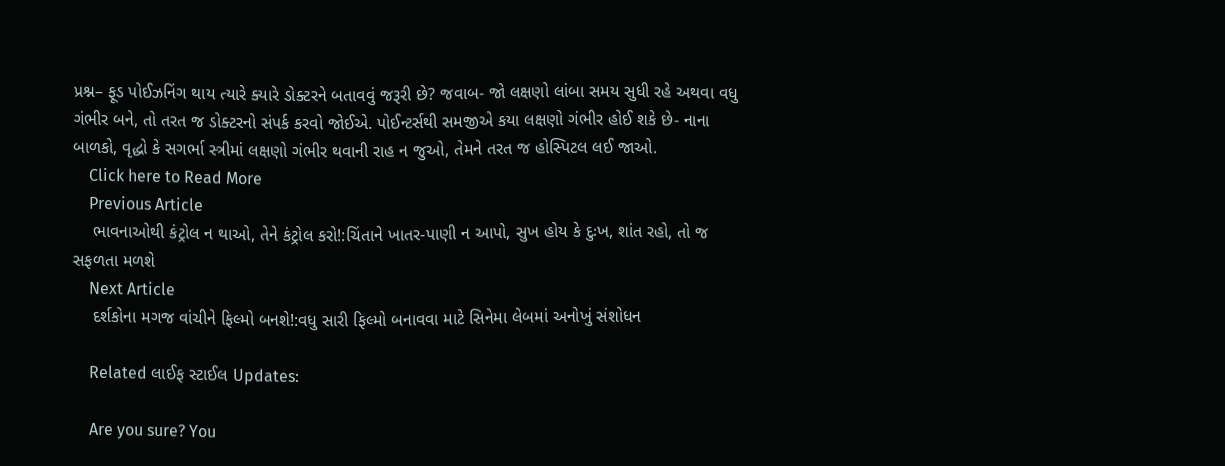પ્રશ્ન– ફૂડ પોઈઝનિંગ થાય ત્યારે ક્યારે ડોક્ટરને બતાવવું જરૂરી છે? જવાબ- જો લક્ષણો લાંબા સમય સુધી રહે અથવા વધુ ગંભીર બને, તો તરત જ ડોક્ટરનો સંપર્ક કરવો જોઈએ. પોઈન્ટર્સથી સમજીએ કયા લક્ષણો ગંભીર હોઈ શકે છે- નાના બાળકો, વૃદ્ધો કે સગર્ભા સ્ત્રીમાં લક્ષણો ગંભીર થવાની રાહ ન જુઓ, તેમને તરત જ હોસ્પિટલ લઈ જાઓ.
    Click here to Read More
    Previous Article
    ભાવનાઓથી કંટ્રોલ ન થાઓ, તેને કંટ્રોલ કરો!:ચિંતાને ખાતર-પાણી ન આપો, સુખ હોય કે દુઃખ, શાંત રહો, તો જ સફળતા મળશે
    Next Article
    દર્શકોના મગજ વાંચીને ફિલ્મો બનશે!:વધુ સારી ફિલ્મો બનાવવા માટે સિનેમા લેબમાં અનોખું સંશોધન

    Related લાઈફ સ્ટાઈલ Updates:

    Are you sure? You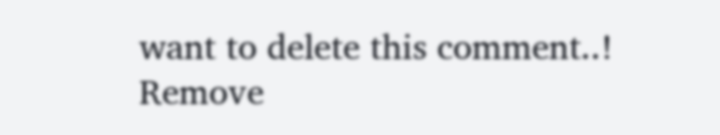want to delete this comment..! Remove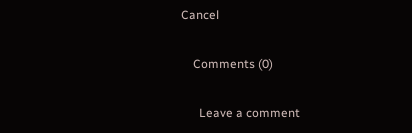Cancel

    Comments (0)

      Leave a comment